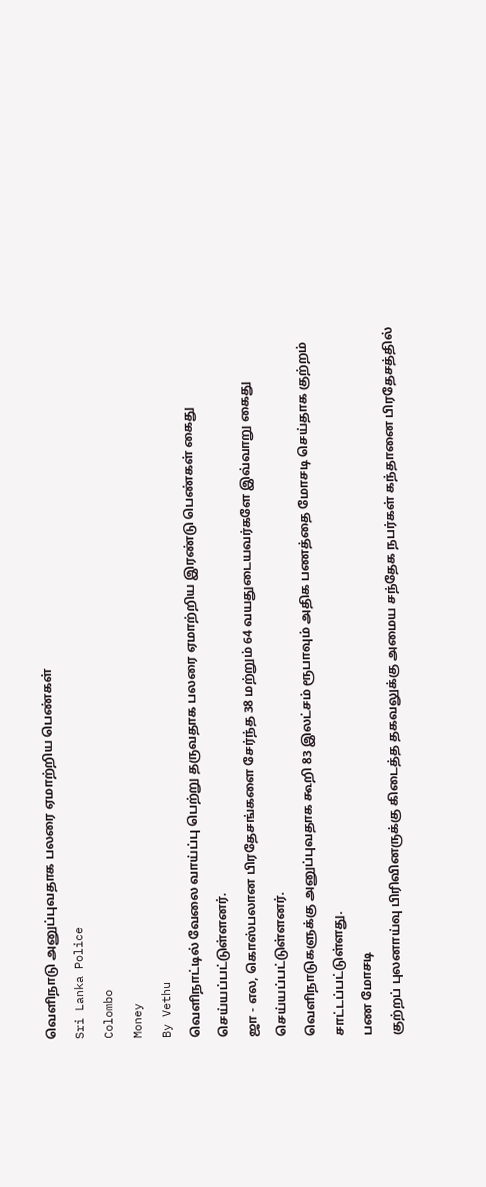வெளிநாடு அனுப்புவதாக பலரை ஏமாற்றிய பெண்கள்
Sri Lanka Police
Colombo
Money
By Vethu
வெளிநாட்டில் வேலை வாய்ப்பு பெற்று தருவதாக பலரை ஏமாற்றிய இரண்டு பெண்கள் கைது செய்யப்பட்டுள்ளனர்.
ஜா - எல, கொஸ்பலான பிரதேசங்களை சேர்ந்த 38 மற்றும் 64 வயதுடையவர்களே இவ்வாறு கைது செய்யப்பட்டுள்ளனர்.
வெளிநாடுகளுக்கு அனுப்புவதாக கூறி 83 இலட்சம் ரூபாவும் அதிக பணத்தை மோசடி செய்தாக குற்றம் சாட்டப்பட்டுள்ளது.
பண மோசடி
குற்றப் புலனாய்வு பிரிவினருக்கு கிடைத்த தகவலுக்கு அமைய சந்தேக நபர்கள் கந்தானை பிரதேசத்தில்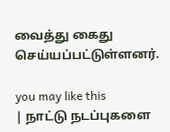வைத்து கைது செய்யப்பட்டுள்ளனர்.

you may like this
| நாட்டு நடப்புகளை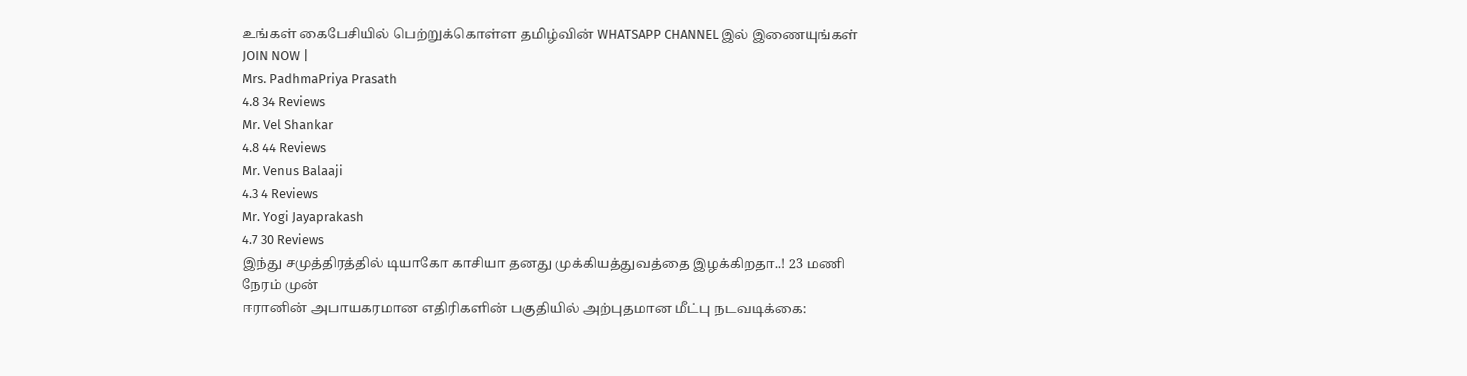உங்கள் கைபேசியில் பெற்றுக்கொள்ள தமிழ்வின் WHATSAPP CHANNEL இல் இணையுங்கள் JOIN NOW |
Mrs. PadhmaPriya Prasath
4.8 34 Reviews
Mr. Vel Shankar
4.8 44 Reviews
Mr. Venus Balaaji
4.3 4 Reviews
Mr. Yogi Jayaprakash
4.7 30 Reviews
இந்து சமுத்திரத்தில் டியாகோ காசியா தனது முக்கியத்துவத்தை இழக்கிறதா..! 23 மணி நேரம் முன்
ஈரானின் அபாயகரமான எதிரிகளின் பகுதியில் அற்புதமான மீட்பு நடவடிக்கை: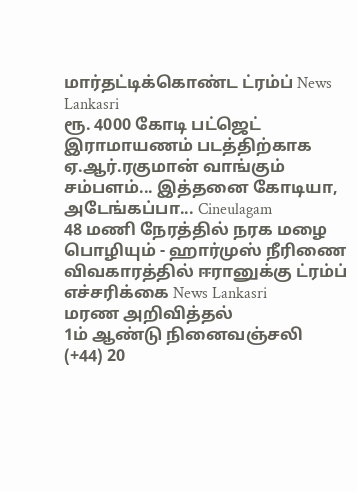மார்தட்டிக்கொண்ட ட்ரம்ப் News Lankasri
ரூ. 4000 கோடி பட்ஜெட் இராமாயணம் படத்திற்காக ஏ.ஆர்.ரகுமான் வாங்கும் சம்பளம்... இத்தனை கோடியா, அடேங்கப்பா... Cineulagam
48 மணி நேரத்தில் நரக மழை பொழியும் - ஹார்முஸ் நீரிணை விவகாரத்தில் ஈரானுக்கு ட்ரம்ப் எச்சரிக்கை News Lankasri
மரண அறிவித்தல்
1ம் ஆண்டு நினைவஞ்சலி
(+44) 20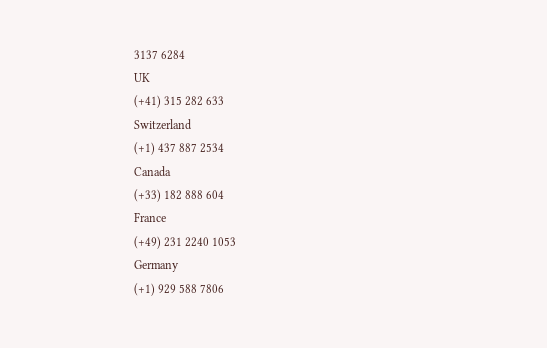3137 6284
UK
(+41) 315 282 633
Switzerland
(+1) 437 887 2534
Canada
(+33) 182 888 604
France
(+49) 231 2240 1053
Germany
(+1) 929 588 7806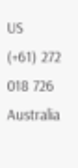US
(+61) 272 018 726
Australia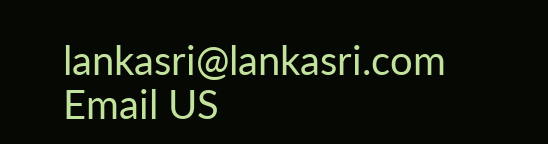lankasri@lankasri.com
Email US